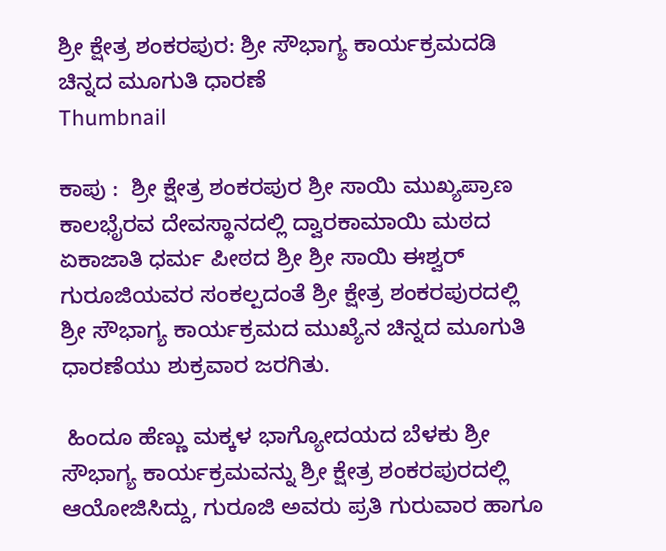ಶ್ರೀ ಕ್ಷೇತ್ರ ಶಂಕರಪುರ: ಶ್ರೀ ಸೌಭಾಗ್ಯ ಕಾರ್ಯಕ್ರಮದಡಿ ಚಿನ್ನದ ಮೂಗುತಿ ಧಾರಣೆ
Thumbnail

ಕಾಪು :  ಶ್ರೀ ಕ್ಷೇತ್ರ ಶಂಕರಪುರ ಶ್ರೀ ಸಾಯಿ ಮುಖ್ಯಪ್ರಾಣ ಕಾಲಭೈರವ ದೇವಸ್ಥಾನದಲ್ಲಿ ದ್ವಾರಕಾಮಾಯಿ ಮಠದ ಏಕಾಜಾತಿ ಧರ್ಮ ಪೀಠದ ಶ್ರೀ ಶ್ರೀ ಸಾಯಿ ಈಶ್ವರ್ ಗುರೂಜಿಯವರ ಸಂಕಲ್ಪದಂತೆ ಶ್ರೀ ಕ್ಷೇತ್ರ ಶಂಕರಪುರದಲ್ಲಿ ಶ್ರೀ ಸೌಭಾಗ್ಯ ಕಾರ್ಯಕ್ರಮದ ಮುಖ್ಯೆನ ಚಿನ್ನದ ಮೂಗುತಿ ಧಾರಣೆಯು ಶುಕ್ರವಾರ ಜರಗಿತು.

 ಹಿಂದೂ ಹೆಣ್ಣು ಮಕ್ಕಳ ಭಾಗ್ಯೋದಯದ ಬೆಳಕು ಶ್ರೀ ಸೌಭಾಗ್ಯ ಕಾರ್ಯಕ್ರಮವನ್ನು ಶ್ರೀ ಕ್ಷೇತ್ರ ಶಂಕರಪುರದಲ್ಲಿ ಆಯೋಜಿಸಿದ್ದು, ಗುರೂಜಿ ಅವರು ಪ್ರತಿ ಗುರುವಾರ ಹಾಗೂ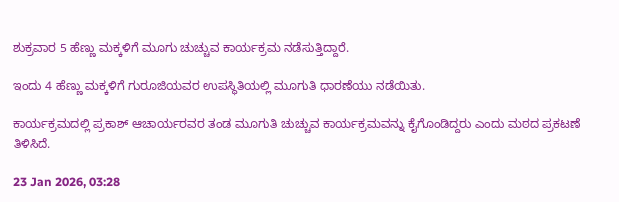ಶುಕ್ರವಾರ 5 ಹೆಣ್ಣು ಮಕ್ಕಳಿಗೆ ಮೂಗು ಚುಚ್ಚುವ ಕಾರ್ಯಕ್ರಮ ನಡೆಸುತ್ತಿದ್ದಾರೆ.

ಇಂದು 4 ಹೆಣ್ಣು ಮಕ್ಕಳಿಗೆ ಗುರೂಜಿಯವರ ಉಪಸ್ಥಿತಿಯಲ್ಲಿ ಮೂಗುತಿ ಧಾರಣೆಯು ನಡೆಯಿತು.

ಕಾರ್ಯಕ್ರಮದಲ್ಲಿ ಪ್ರಕಾಶ್ ಆಚಾರ್ಯರವರ ತಂಡ ಮೂಗುತಿ ಚುಚ್ಚುವ ಕಾರ್ಯಕ್ರಮವನ್ನು ಕೈಗೊಂಡಿದ್ದರು ಎಂದು ಮಠದ ಪ್ರಕಟಣೆ ತಿಳಿಸಿದೆ.

23 Jan 2026, 03:28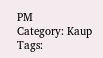PM
Category: Kaup
Tags: